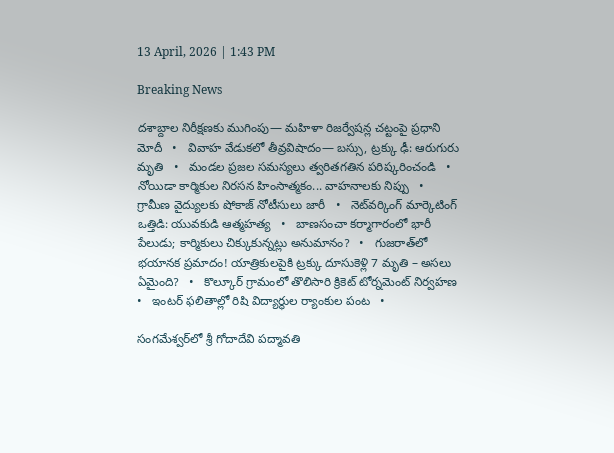13 April, 2026 | 1:43 PM

Breaking News

దశాబ్దాల నిరీక్షణకు ముగింపు— మహిళా రిజర్వేషన్ల చట్టంపై ప్రధాని మోదీ   •   వివాహ వేడుకలో తీవ్రవిషాదం— బస్సు, ట్రక్కు ఢీ: ఆరుగురు మృతి   •   మండల ప్రజల సమస్యలు త్వరితగతిన పరిష్కరించండి   •   నోయిడా కార్మికుల నిరసన హింసాత్మకం... వాహనాలకు నిప్పు   •   గ్రామీణ వైద్యులకు షోకాజ్ నోటీసులు జారీ   •   నెట్‌వర్కింగ్ మార్కెటింగ్ ఒత్తిడి: యువకుడి ఆత్మహత్య   •   బాణసంచా కర్మాగారంలో భారీ పేలుడు; కార్మికులు చిక్కుకున్నట్లు అనుమానం?   •   గుజరాత్‌లో భయానక ప్రమాదం! యాత్రికులపైకి ట్రక్కు దూసుకెళ్లి 7 మృతి – అసలు ఏమైంది?   •   కొల్కూర్ గ్రామంలో తొలిసారి క్రికెట్ టోర్నమెంట్ నిర్వహణ   •   ఇంటర్ ఫలితాల్లో రిషి విద్యార్థుల ర్యాంకుల పంట   •

సంగమేశ్వర్‌లో శ్రీ గోదాదేవి పద్మావతి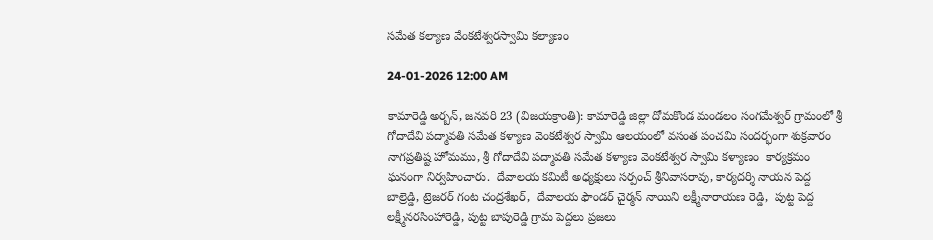సమేత కల్యాణ వేంకటేశ్వరస్వామి కల్యాణం

24-01-2026 12:00 AM

కామారెడ్డి అర్బన్, జనవరి 23 (విజయక్రాంతి): కామారెడ్డి జిల్లా దోమకొండ మండలం సంగమేశ్వర్ గ్రామంలో శ్రీ గోదాదేవి పద్మావతి సమేత కళ్యాణ వెంకటేశ్వర స్వామి ఆలయంలో వసంత పంచమి సందర్భంగా శుక్రవారం నాగప్రతిష్ట హోమము, శ్రీ గోదాదేవి పద్మావతి సమేత కళ్యాణ వెంకటేశ్వర స్వామి కళ్యాణం  కార్యక్రమం  ఘనంగా నిర్వహించారు.  దేవాలయ కమిటీ అధ్యక్షులు సర్పంచ్ శ్రీనివాసరావు, కార్యదర్శి నాయన పెద్ద బాల్రెడ్డి, ట్రెజరర్ గంట చంద్రశేఖర్,  దేవాలయ ఫౌండర్ చైర్మన్ నాయిని లక్ష్మీనారాయణ రెడ్డి,  పుట్ట పెద్ద లక్ష్మీనరసింహారెడ్డి, పుట్ట బాపురెడ్డి గ్రామ పెద్దలు ప్రజలు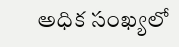అధిక సంఖ్యలో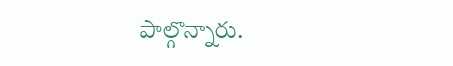పాల్గొన్నారు.